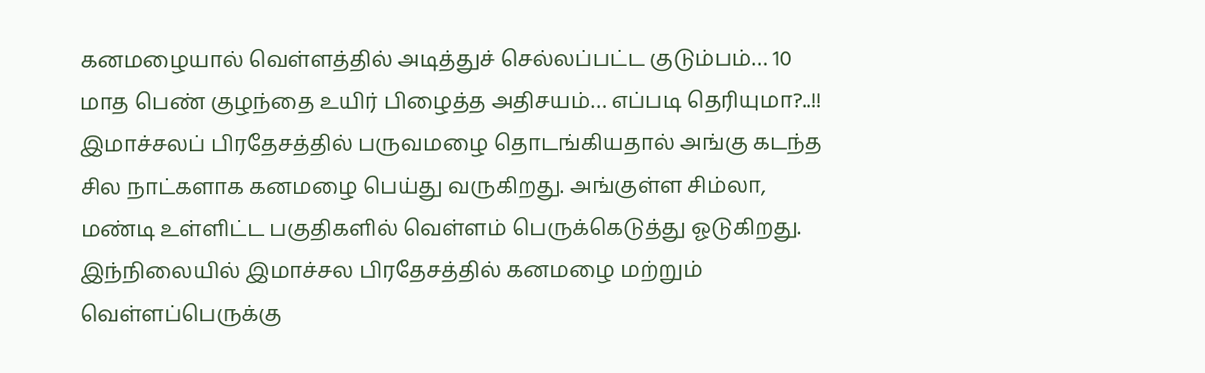கனமழையால் வெள்ளத்தில் அடித்துச் செல்லப்பட்ட குடும்பம்… 10 மாத பெண் குழந்தை உயிர் பிழைத்த அதிசயம்… எப்படி தெரியுமா?..!!
இமாச்சலப் பிரதேசத்தில் பருவமழை தொடங்கியதால் அங்கு கடந்த சில நாட்களாக கனமழை பெய்து வருகிறது. அங்குள்ள சிம்லா, மண்டி உள்ளிட்ட பகுதிகளில் வெள்ளம் பெருக்கெடுத்து ஓடுகிறது. இந்நிலையில் இமாச்சல பிரதேசத்தில் கனமழை மற்றும் வெள்ளப்பெருக்கு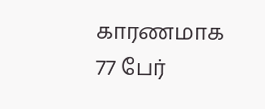காரணமாக 77 பேர்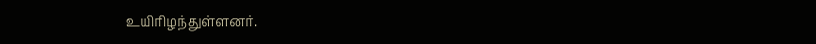உயிரிழந்துள்ளனர்.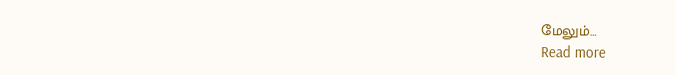மேலும்…
Read more